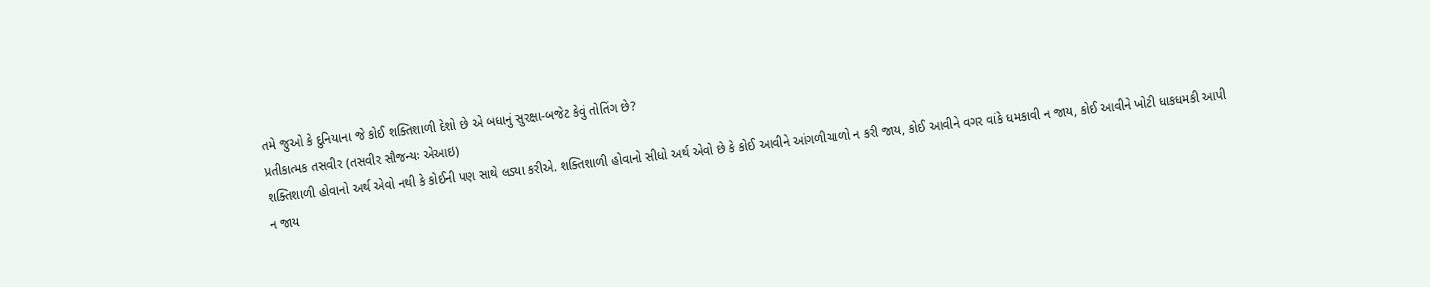તમે જુઓ કે દુનિયાના જે કોઈ શક્તિશાળી દેશો છે એ બધાનું સુરક્ષા-બજેટ કેવું તોતિંગ છે?
પ્રતીકાત્મક તસવીર (તસવીર સૌજન્યઃ એઆઇ)
શક્તિશાળી હોવાનો અર્થ એવો નથી કે કોઈની પણ સાથે લડ્યા કરીએ. શક્તિશાળી હોવાનો સીધો અર્થ એવો છે કે કોઈ આવીને આંગળીચાળો ન કરી જાય, કોઈ આવીને વગર વાંકે ધમકાવી ન જાય, કોઈ આવીને ખોટી ધાકધમકી આપી ન જાય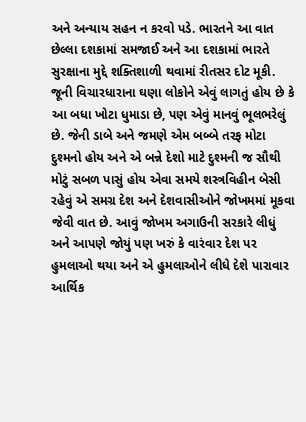અને અન્યાય સહન ન કરવો પડે. ભારતને આ વાત છેલ્લા દશકામાં સમજાઈ અને આ દશકામાં ભારતે સુરક્ષાના મુદ્દે શક્તિશાળી થવામાં રીતસર દોટ મૂકી. જૂની વિચારધારાના ઘણા લોકોને એવું લાગતું હોય છે કે આ બધા ખોટા ધુમાડા છે, પણ એવું માનવું ભૂલભરેલું છે. જેની ડાબે અને જમણે એમ બબ્બે તરફ મોટા દુશ્મનો હોય અને એ બન્ને દેશો માટે દુશ્મની જ સૌથી મોટું સબળ પાસું હોય એવા સમયે શસ્ત્રવિહીન બેસી રહેવું એ સમગ્ર દેશ અને દેશવાસીઓને જોખમમાં મૂકવા જેવી વાત છે. આવું જોખમ અગાઉની સરકારે લીધું અને આપણે જોયું પણ ખરું કે વારંવાર દેશ પર હુમલાઓ થયા અને એ હુમલાઓને લીધે દેશે પારાવાર આર્થિક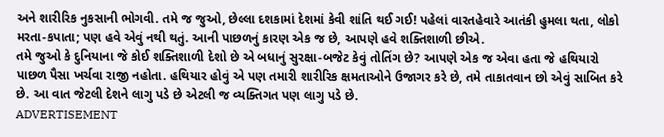અને શારીરિક નુકસાની ભોગવી. તમે જ જુઓ, છેલ્લા દશકામાં દેશમાં કેવી શાંતિ થઈ ગઈ! પહેલાં વારતહેવારે આતંકી હુમલા થતા, લોકો મરતા-કપાતા; પણ હવે એવું નથી થતું. આની પાછળનું કારણ એક જ છે, આપણે હવે શક્તિશાળી છીએ.
તમે જુઓ કે દુનિયાના જે કોઈ શક્તિશાળી દેશો છે એ બધાનું સુરક્ષા-બજેટ કેવું તોતિંગ છે? આપણે એક જ એવા હતા જે હથિયારો પાછળ પૈસા ખર્ચવા રાજી નહોતા. હથિયાર હોવું એ પણ તમારી શારીરિક ક્ષમતાઓને ઉજાગર કરે છે, તમે તાકાતવાન છો એવું સાબિત કરે છે. આ વાત જેટલી દેશને લાગુ પડે છે એટલી જ વ્યક્તિગત પણ લાગુ પડે છે.
ADVERTISEMENT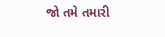જો તમે તમારી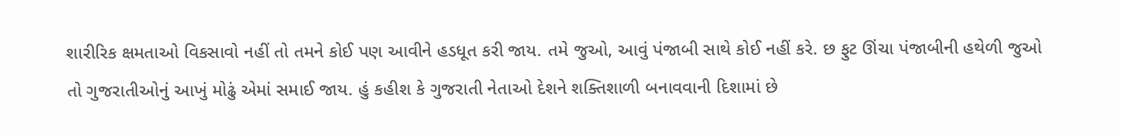શારીરિક ક્ષમતાઓ વિકસાવો નહીં તો તમને કોઈ પણ આવીને હડધૂત કરી જાય. તમે જુઓ, આવું પંજાબી સાથે કોઈ નહીં કરે. છ ફુટ ઊંચા પંજાબીની હથેળી જુઓ તો ગુજરાતીઓનું આખું મોઢું એમાં સમાઈ જાય. હું કહીશ કે ગુજરાતી નેતાઓ દેશને શક્તિશાળી બનાવવાની દિશામાં છે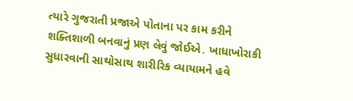ત્યારે ગુજરાતી પ્રજાએ પોતાના પર કામ કરીને શક્તિશાળી બનવાનું પ્રણ લેવું જોઈએ. ખાધાખોરાકી સુધારવાની સાથોસાથ શારીરિક વ્યાયામને હવે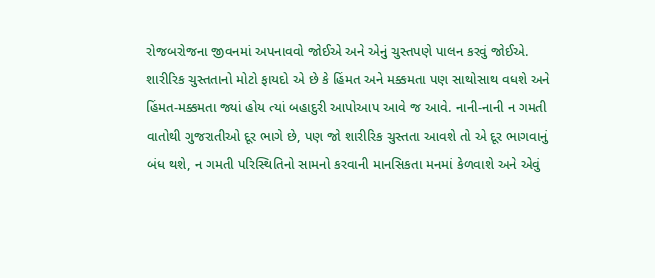રોજબરોજના જીવનમાં અપનાવવો જોઈએ અને એનું ચુસ્તપણે પાલન કરવું જોઈએ. શારીરિક ચુસ્તતાનો મોટો ફાયદો એ છે કે હિંમત અને મક્કમતા પણ સાથોસાથ વધશે અને હિંમત-મક્કમતા જ્યાં હોય ત્યાં બહાદુરી આપોઆપ આવે જ આવે. નાની-નાની ન ગમતી વાતોથી ગુજરાતીઓ દૂર ભાગે છે, પણ જો શારીરિક ચુસ્તતા આવશે તો એ દૂર ભાગવાનું બંધ થશે, ન ગમતી પરિસ્થિતિનો સામનો કરવાની માનસિકતા મનમાં કેળવાશે અને એવું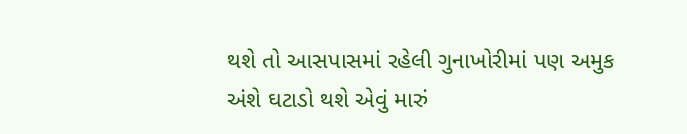થશે તો આસપાસમાં રહેલી ગુનાખોરીમાં પણ અમુક અંશે ઘટાડો થશે એવું મારું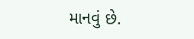માનવું છે.